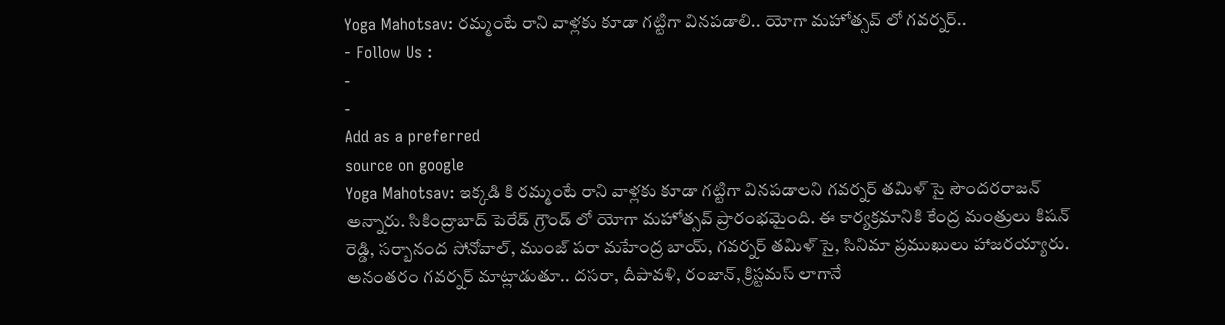Yoga Mahotsav: రమ్మంటే రాని వాళ్లకు కూడా గట్టిగా వినపడాలి.. యోగా మహోత్సవ్ లో గవర్నర్..
- Follow Us :
-
-
Add as a preferred
source on google
Yoga Mahotsav: ఇక్కడి కి రమ్మంటే రాని వాళ్లకు కూడా గట్టిగా వినపడాలని గవర్నర్ తమిళ్ సై సౌందరరాజన్ అన్నారు. సికింద్రాబాద్ పెరేడ్ గ్రౌండ్ లో యోగా మహోత్సవ్ ప్రారంభమైంది. ఈ కార్యక్రమానికి కేంద్ర మంత్రులు కిషన్ రెడ్డి, సర్బానంద సోనోవాల్, ముంజ్ పరా మహేంద్ర బాయ్, గవర్నర్ తమిళ్ సై, సినిమా ప్రముఖులు హాజరయ్యారు. అనంతరం గవర్నర్ మాట్లాడుతూ.. దసరా, దీపావళి, రంజాన్, క్రిస్టమస్ లాగానే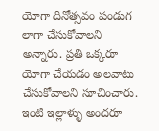యోగా దినోత్సవం పండుగ లాగా చేసుకోవాలని అన్నారు. ప్రతి ఒక్కరూ యోగా చేయడం అలవాటు చేసుకోవాలని సూచించారు. ఇంటి ఇల్లాళ్ళు అందరూ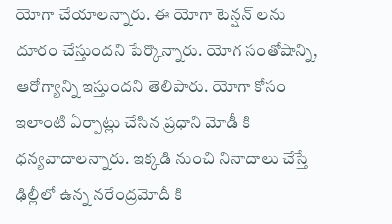యోగా చేయాలన్నారు. ఈ యోగా టెన్షన్ లను దూరం చేస్తుందని పేర్కొన్నారు. యోగ సంతోషాన్ని, ఆరోగ్యాన్ని ఇస్తుందని తెలిపారు. యోగా కోసం ఇలాంటి ఏర్పాట్లు చేసిన ప్రధాని మోడీ కి ధన్యవాదాలన్నారు. ఇక్కడి నుంచి నినాదాలు చేస్తే ఢిల్లీలో ఉన్న నరేంద్రమోదీ కి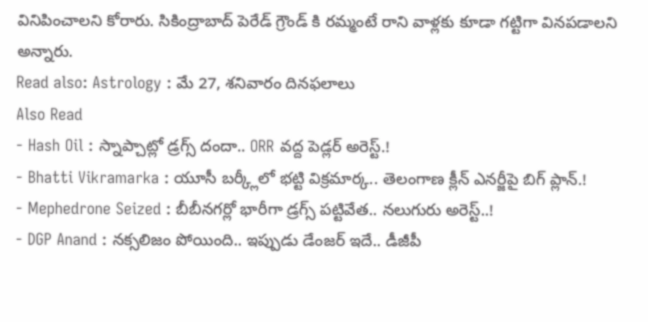వినిపించాలని కోరారు. సికింద్రాబాద్ పెరేడ్ గ్రౌండ్ కి రమ్మంటే రాని వాళ్లకు కూడా గట్టిగా వినపడాలని అన్నారు.
Read also: Astrology : మే 27, శనివారం దినఫలాలు
Also Read
- Hash Oil : స్నాప్చాట్లో డ్రగ్స్ దందా.. ORR వద్ద పెడ్లర్ అరెస్ట్.!
- Bhatti Vikramarka : యూసీ బర్క్లీలో భట్టి విక్రమార్క.. తెలంగాణ క్లీన్ ఎనర్జీపై బిగ్ ప్లాన్.!
- Mephedrone Seized : బీబీనగర్లో భారీగా డ్రగ్స్ పట్టివేత.. నలుగురు అరెస్ట్..!
- DGP Anand : నక్సలిజం పోయింది.. ఇప్పుడు డేంజర్ ఇదే.. డీజీపీ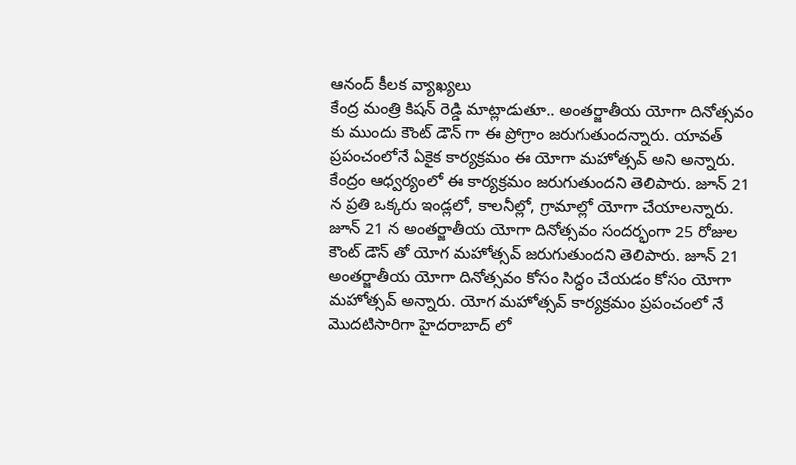ఆనంద్ కీలక వ్యాఖ్యలు
కేంద్ర మంత్రి కిషన్ రెడ్డి మాట్లాడుతూ.. అంతర్జాతీయ యోగా దినోత్సవం కు ముందు కౌంట్ డౌన్ గా ఈ ప్రోగ్రాం జరుగుతుందన్నారు. యావత్ ప్రపంచంలోనే ఏకైక కార్యక్రమం ఈ యోగా మహోత్సవ్ అని అన్నారు. కేంద్రం ఆధ్వర్యంలో ఈ కార్యక్రమం జరుగుతుందని తెలిపారు. జూన్ 21 న ప్రతి ఒక్కరు ఇండ్లలో, కాలనీల్లో, గ్రామాల్లో యోగా చేయాలన్నారు. జూన్ 21 న అంతర్జాతీయ యోగా దినోత్సవం సందర్భంగా 25 రోజుల కౌంట్ డౌన్ తో యోగ మహోత్సవ్ జరుగుతుందని తెలిపారు. జూన్ 21 అంతర్జాతీయ యోగా దినోత్సవం కోసం సిద్ధం చేయడం కోసం యోగా మహోత్సవ్ అన్నారు. యోగ మహోత్సవ్ కార్యక్రమం ప్రపంచంలో నే మొదటిసారిగా హైదరాబాద్ లో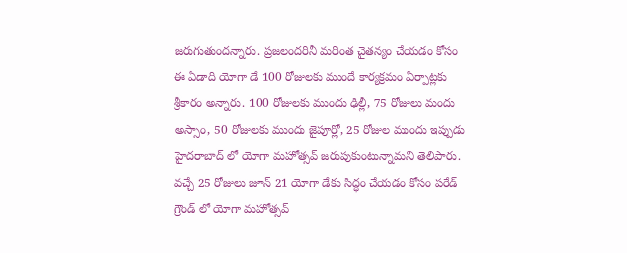జరుగుతుందన్నారు. ప్రజలందరినీ మరింత చైతన్యం చేయడం కోసం ఈ ఏడాది యోగా డే 100 రోజులకు ముందే కార్యక్రమం ఏర్పాట్లకు శ్రీకారం అన్నారు. 100 రోజులకు ముందు ఢిల్లీ, 75 రోజులు మందు అస్సాం, 50 రోజులకు ముందు జైపూర్లో, 25 రోజుల ముందు ఇప్పుడు హైదరాబాద్ లో యోగా మహోత్సవ్ జరుపుకుంటున్నామని తెలిపారు. వచ్చే 25 రోజులు జూన్ 21 యోగా డేకు సిద్ధం చేయడం కోసం పరేడ్ గ్రౌండ్ లో యోగా మహోత్సవ్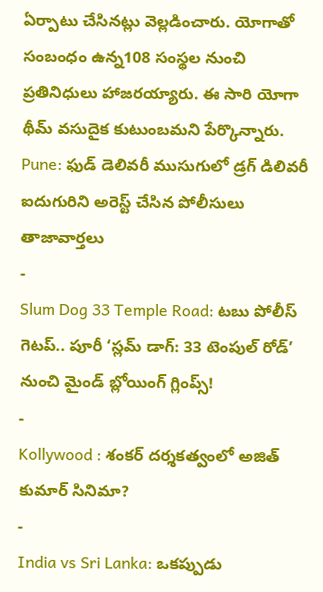ఏర్పాటు చేసినట్లు వెల్లడించారు. యోగాతో సంబంధం ఉన్న108 సంస్థల నుంచి ప్రతినిధులు హాజరయ్యారు. ఈ సారి యోగా థీమ్ వసుదైక కుటుంబమని పేర్కొన్నారు.
Pune: ఫుడ్ డెలివరీ ముసుగులో డ్రగ్ డిలివరీ ఐదుగురిని అరెస్ట్ చేసిన పోలీసులు
తాజావార్తలు
-
Slum Dog 33 Temple Road: టబు పోలీస్ గెటప్.. పూరీ ‘స్లమ్ డాగ్: 33 టెంపుల్ రోడ్’ నుంచి మైండ్ బ్లోయింగ్ గ్లింప్స్!
-
Kollywood : శంకర్ దర్శకత్వంలో అజిత్ కుమార్ సినిమా?
-
India vs Sri Lanka: ఒకప్పుడు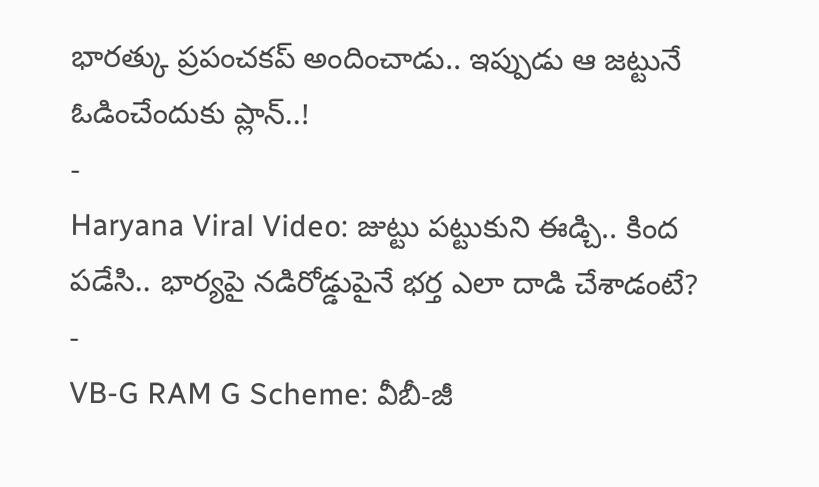భారత్కు ప్రపంచకప్ అందించాడు.. ఇప్పుడు ఆ జట్టునే ఓడించేందుకు ప్లాన్..!
-
Haryana Viral Video: జుట్టు పట్టుకుని ఈడ్చి.. కింద పడేసి.. భార్యపై నడిరోడ్డుపైనే భర్త ఎలా దాడి చేశాడంటే?
-
VB-G RAM G Scheme: వీబీ-జీ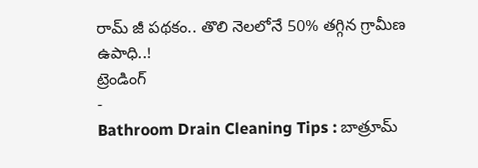రామ్ జీ పథకం.. తొలి నెలలోనే 50% తగ్గిన గ్రామీణ ఉపాధి..!
ట్రెండింగ్
-
Bathroom Drain Cleaning Tips : బాత్రూమ్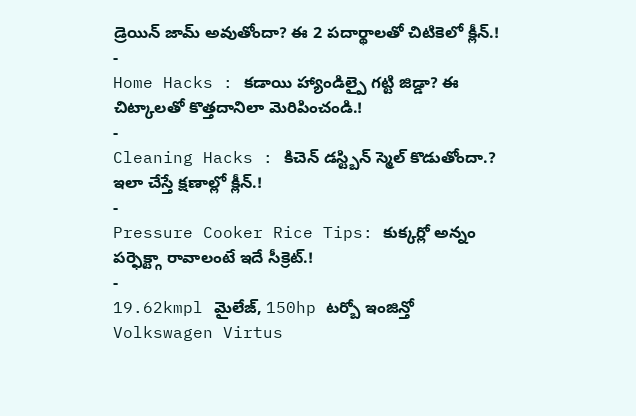డ్రెయిన్ జామ్ అవుతోందా? ఈ 2 పదార్థాలతో చిటికెలో క్లీన్.!
-
Home Hacks : కడాయి హ్యాండిల్పై గట్టి జిడ్డా? ఈ చిట్కాలతో కొత్తదానిలా మెరిపించండి.!
-
Cleaning Hacks : కిచెన్ డస్ట్బిన్ స్మెల్ కొడుతోందా.? ఇలా చేస్తే క్షణాల్లో క్లీన్.!
-
Pressure Cooker Rice Tips: కుక్కర్లో అన్నం పర్ఫెక్ట్గా రావాలంటే ఇదే సీక్రెట్.!
-
19.62kmpl మైలేజ్, 150hp టర్బో ఇంజిన్తో Volkswagen Virtus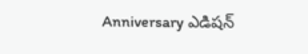Anniversary ఎడిషన్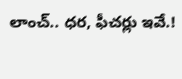లాంచ్.. ధర, ఫీచర్లు ఇవే.!